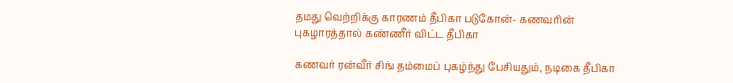தமது வெற்றிக்கு காரணம் தீபிகா படுகோன்- கணவரின் புகழாரத்தால் கண்ணீர் விட்ட தீபிகா

கணவர் ரன்வீர் சிங் தம்மைப் புகழ்ந்து பேசியதும், நடிகை தீபிகா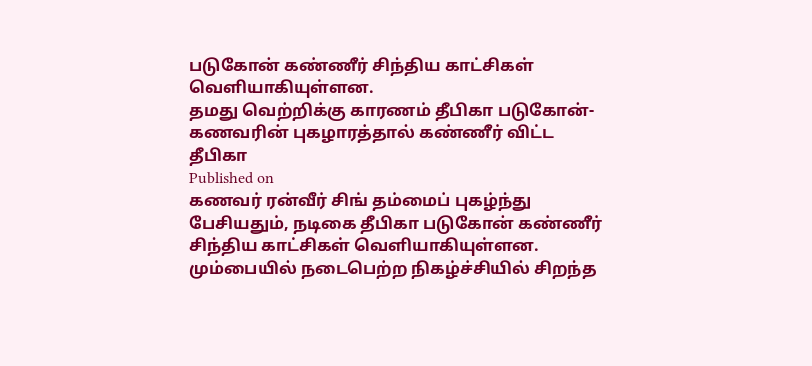படுகோன் கண்ணீர் சிந்திய காட்சிகள் வெளியாகியுள்ளன.
தமது வெற்றிக்கு காரணம் தீபிகா படுகோன்- கணவரின் புகழாரத்தால் கண்ணீர் விட்ட தீபிகா
Published on
கணவர் ரன்வீர் சிங் தம்மைப் புகழ்ந்து பேசியதும், நடிகை தீபிகா படுகோன் கண்ணீர் சிந்திய காட்சிகள் வெளியாகியுள்ளன. மும்பையில் நடைபெற்ற நிகழ்ச்சியில் சிறந்த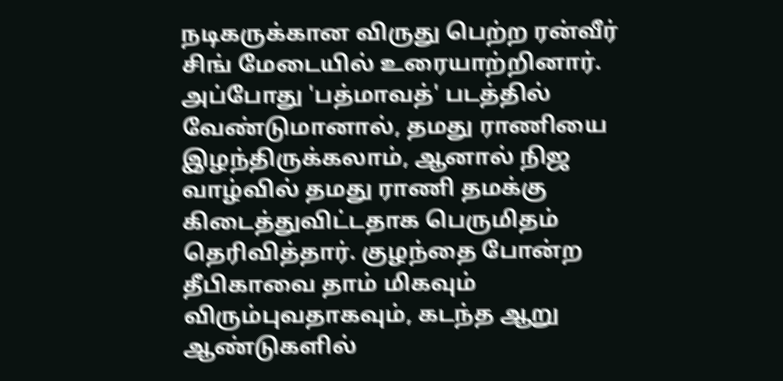நடிகருக்கான விருது பெற்ற ரன்வீர் சிங் மேடையில் உரையாற்றினார். அப்போது 'பத்மாவத்' படத்தில் வேண்டுமானால், தமது ராணியை இழந்திருக்கலாம், ஆனால் நிஜ வாழ்வில் தமது ராணி தமக்கு கிடைத்துவிட்டதாக பெருமிதம் தெரிவித்தார். குழந்தை போன்ற தீபிகாவை தாம் மிகவும் விரும்புவதாகவும், கடந்த ஆறு ஆண்டுகளில்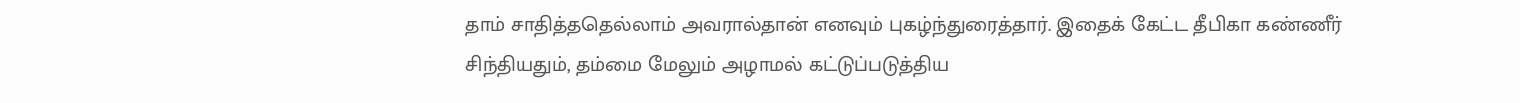தாம் சாதித்ததெல்லாம் அவரால்தான் எனவும் புகழ்ந்துரைத்தார். இதைக் கேட்ட தீபிகா கண்ணீர் சிந்தியதும், தம்மை மேலும் அழாமல் கட்டுப்படுத்திய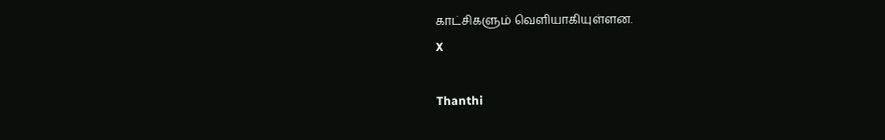காட்சிகளும் வெளியாகியுள்ளன.
X

Thanthi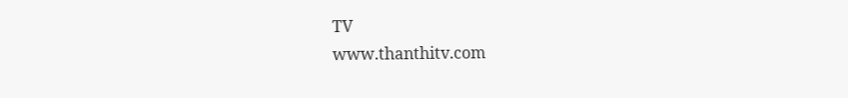TV
www.thanthitv.com